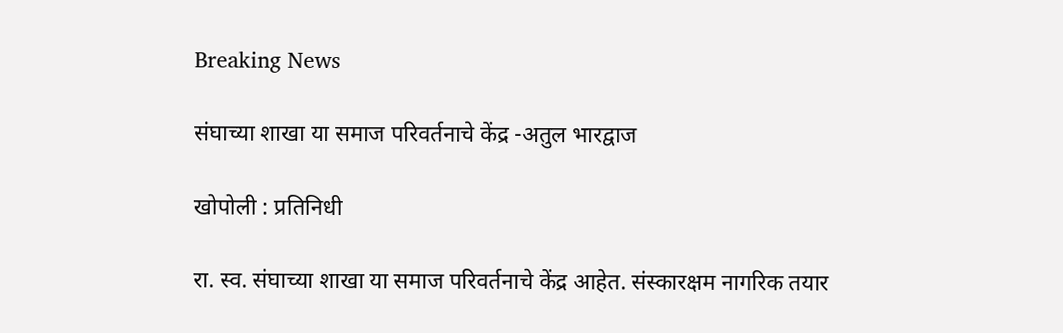Breaking News

संघाच्या शाखा या समाज परिवर्तनाचे केंद्र -अतुल भारद्वाज

खोपोली : प्रतिनिधी

रा. स्व. संघाच्या शाखा या समाज परिवर्तनाचे केंद्र आहेत. संस्कारक्षम नागरिक तयार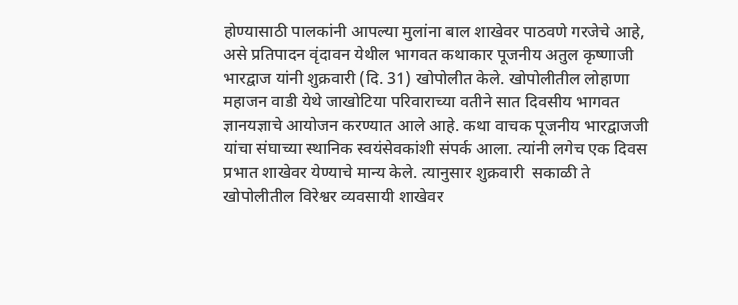होण्यासाठी पालकांनी आपल्या मुलांना बाल शाखेवर पाठवणे गरजेचे आहे, असे प्रतिपादन वृंदावन येथील भागवत कथाकार पूजनीय अतुल कृष्णाजी भारद्वाज यांनी शुक्रवारी (दि. 31) खोपोलीत केले. खोपोलीतील लोहाणा महाजन वाडी येथे जाखोटिया परिवाराच्या वतीने सात दिवसीय भागवत ज्ञानयज्ञाचे आयोजन करण्यात आले आहे. कथा वाचक पूजनीय भारद्वाजजी यांचा संघाच्या स्थानिक स्वयंसेवकांशी संपर्क आला. त्यांनी लगेच एक दिवस प्रभात शाखेवर येण्याचे मान्य केले. त्यानुसार शुक्रवारी  सकाळी ते खोपोलीतील विरेश्वर व्यवसायी शाखेवर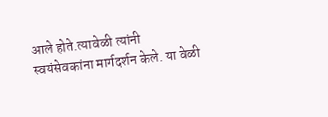आले होते.त्यावेळी त्यांनी स्वयंसेवकांना मार्गदर्शन केले. या वेळी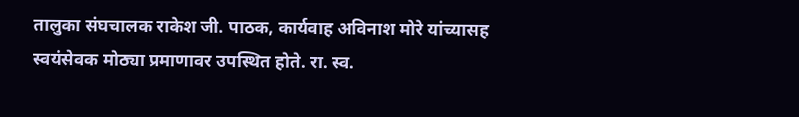तालुका संघचालक राकेश जी. पाठक, कार्यवाह अविनाश मोरे यांच्यासह स्वयंसेवक मोठ्या प्रमाणावर उपस्थित होते. रा. स्व.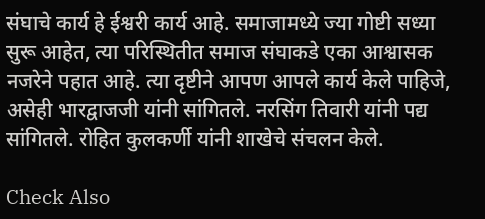संघाचे कार्य हे ईश्वरी कार्य आहे. समाजामध्ये ज्या गोष्टी सध्या सुरू आहेत, त्या परिस्थितीत समाज संघाकडे एका आश्वासक नजरेने पहात आहे. त्या दृष्टीने आपण आपले कार्य केले पाहिजे, असेही भारद्वाजजी यांनी सांगितले. नरसिंग तिवारी यांनी पद्य सांगितले. रोहित कुलकर्णी यांनी शाखेचे संचलन केले.

Check Also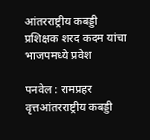आंतरराष्ट्रीय कबड्डी प्रशिक्षक शरद कदम यांचा भाजपमध्ये प्रवेश

पनवेल : रामप्रहर वृत्तआंतरराष्ट्रीय कबड्डी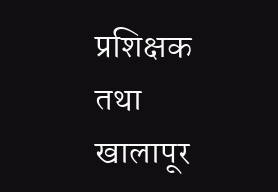प्रशिक्षक तथा खालापूर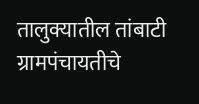तालुक्यातील तांबाटी ग्रामपंचायतीचे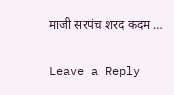माजी सरपंच शरद कदम …

Leave a Reply